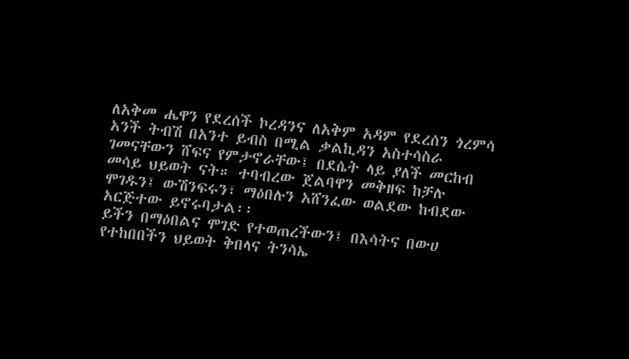ለአቅመ ሔዋን የደረሰች ኮረዳንና ለአቅም አዳም የደረሰን ጎረምሳ አንች ትብሽ በአንተ ይብስ በሚል ቃልኪዳን አስተሳስራ ገመናቸውን ሸፍና የምታኖራቸው፤ በደሴት ላይ ያለች መርከብ መሳይ ህይወት ናት። ተባብረው ጀልባዋን መቅዘፍ ከቻሉ ሞገዱን፤ ውሽንፍሩን፣ ማዕበሉን አሸንፈው ወልደው ከብደው አርጅተው ይኖሩባታል፡፡
ይችን በማዕበልና ሞገድ የተወጠረችውን፤ በእሳትና በውሀ የተከበበችን ህይወት ቅበላና ትንሳኤ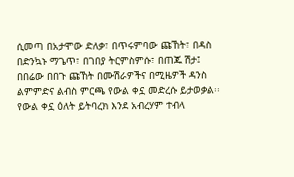ሲመጣ በአታሞው ድለቃ፣ በጥሩምባው ጩኸት፣ በዳስ በድንኳኑ ማጌጥ፣ በገበያ ትርምስምሱ፣ በጠጁ ሽታ፤ በበሬው በበጉ ጩኸት በሙሽራዎችና በሚዜዎች ዳንስ ልምምድና ልብስ ምርጫ የውል ቀኗ መድረሱ ይታወቃል፡፡
የውል ቀኗ ዕለት ይትባረክ እንደ አብረሃም ተብላ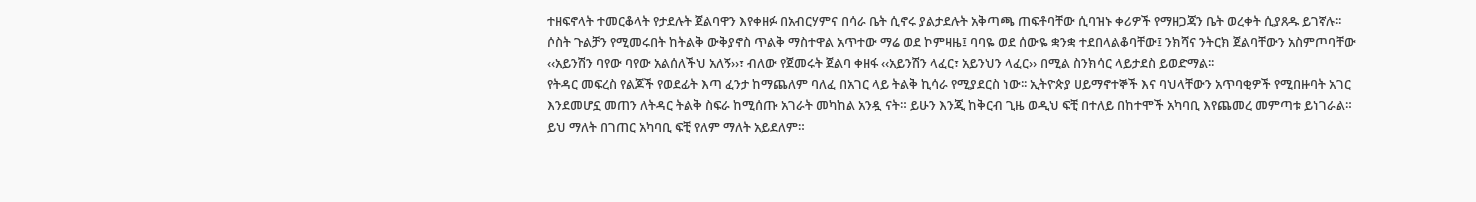ተዘፍኖላት ተመርቆላት የታደሉት ጀልባዋን እየቀዘፉ በአብርሃምና በሳራ ቤት ሲኖሩ ያልታደሉት አቅጣጫ ጠፍቶባቸው ሲባዝኑ ቀሪዎች የማዘጋጃን ቤት ወረቀት ሲያጸዱ ይገኛሉ፡፡
ሶስት ጉልቻን የሚመሩበት ከትልቅ ውቅያኖስ ጥልቅ ማስተዋል አጥተው ማሬ ወደ ኮምዛዜ፤ ባባዬ ወደ ሰውዬ ቋንቋ ተደበላልቆባቸው፤ ንክሻና ንትርክ ጀልባቸውን አስምጦባቸው ‹‹አይንሽን ባየው ባየው አልሰለችህ አለኝ››፣ ብለው የጀመሩት ጀልባ ቀዘፋ ‹‹አይንሽን ላፈር፣ አይንህን ላፈር›› በሚል ስንክሳር ላይታደስ ይወድማል፡፡
የትዳር መፍረስ የልጆች የወደፊት እጣ ፈንታ ከማጨለም ባለፈ በአገር ላይ ትልቅ ኪሳራ የሚያደርስ ነው፡፡ ኢትዮጵያ ሀይማኖተኞች እና ባህላቸውን አጥባቂዎች የሚበዙባት አገር እንደመሆኗ መጠን ለትዳር ትልቅ ስፍራ ከሚሰጡ አገራት መካከል አንዷ ናት። ይሁን እንጂ ከቅርብ ጊዜ ወዲህ ፍቺ በተለይ በከተሞች አካባቢ እየጨመረ መምጣቱ ይነገራል። ይህ ማለት በገጠር አካባቢ ፍቺ የለም ማለት አይደለም።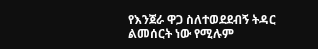የእንጀራ ዋጋ ስለተወደደብኝ ትዳር ልመሰርት ነው የሚሉም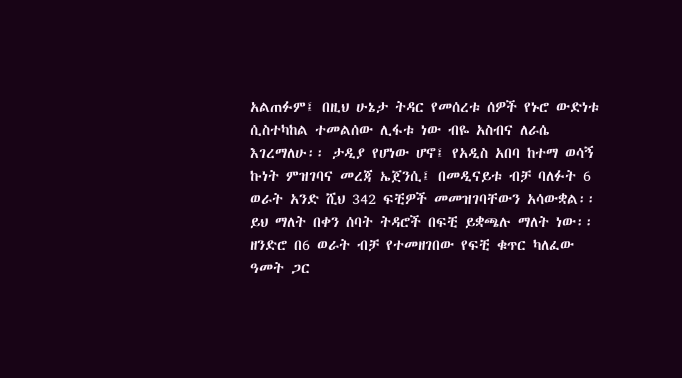አልጠፉም፤ በዚህ ሁኔታ ትዳር የመሰረቱ ሰዎች የኑሮ ውድነቱ ሲስተካከል ተመልሰው ሊፋቱ ነው ብዬ አስብና ለራሴ እገረማለሁ፡፡ ታዲያ የሆነው ሆኖ፤ የአዲስ አበባ ከተማ ወሳኝ ኩነት ምዝገባና መረጃ ኤጀንሲ፤ በመዲናይቱ ብቻ ባለፉት 6 ወራት አንድ ሺህ 342 ፍቺዎች መመዝገባቸውን አሳውቋል፡፡ ይህ ማለት በቀን ሰባት ትዳሮች በፍቺ ይቋጫሉ ማለት ነው፡፡
ዘንድሮ በ6 ወራት ብቻ የተመዘገበው የፍቺ ቁጥር ካለፈው ዓመት ጋር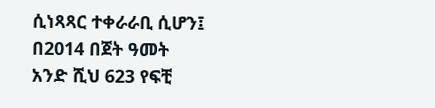ሲነጻጻር ተቀራራቢ ሲሆን፤ በ2014 በጀት ዓመት አንድ ሺህ 623 የፍቺ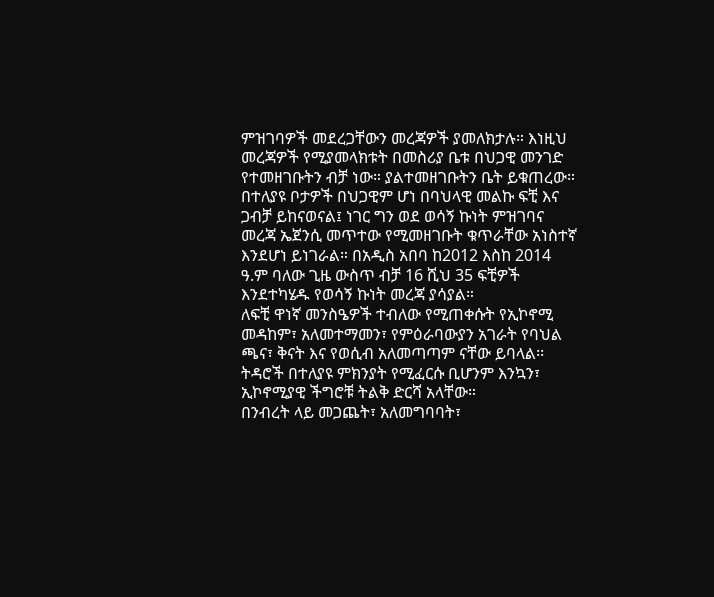ምዝገባዎች መደረጋቸውን መረጃዎች ያመለክታሉ። እነዚህ መረጃዎች የሚያመላክቱት በመስሪያ ቤቱ በህጋዊ መንገድ የተመዘገቡትን ብቻ ነው። ያልተመዘገቡትን ቤት ይቁጠረው።
በተለያዩ ቦታዎች በህጋዊም ሆነ በባህላዊ መልኩ ፍቺ እና ጋብቻ ይከናወናል፤ ነገር ግን ወደ ወሳኝ ኩነት ምዝገባና መረጃ ኤጀንሲ መጥተው የሚመዘገቡት ቁጥራቸው አነስተኛ እንደሆነ ይነገራል። በአዲስ አበባ ከ2012 እስከ 2014 ዓ.ም ባለው ጊዜ ውስጥ ብቻ 16 ሺህ 35 ፍቺዎች እንደተካሄዱ የወሳኝ ኩነት መረጃ ያሳያል።
ለፍቺ ዋነኛ መንስዔዎች ተብለው የሚጠቀሱት የኢኮኖሚ መዳከም፣ አለመተማመን፣ የምዕራባውያን አገራት የባህል ጫና፣ ቅናት እና የወሲብ አለመጣጣም ናቸው ይባላል፡፡ ትዳሮች በተለያዩ ምክንያት የሚፈርሱ ቢሆንም እንኳን፣ ኢኮኖሚያዊ ችግሮቹ ትልቅ ድርሻ አላቸው።
በንብረት ላይ መጋጨት፣ አለመግባባት፣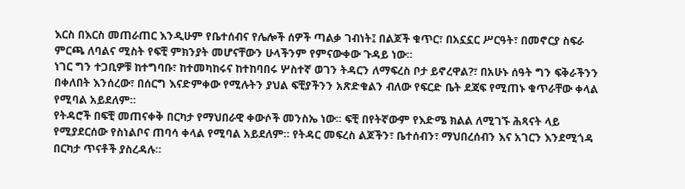እርስ በእርስ መጠራጠር እንዲሁም የቤተሰብና የሌሎች ሰዎች ጣልቃ ገብነት፤ በልጆች ቁጥር፣ በአኗኗር ሥርዓት፣ በመኖርያ ስፍራ ምርጫ ለባልና ሚስት የፍቺ ምክንያት መሆናቸውን ሁላችንም የምናውቀው ጉዳይ ነው።
ነገር ግን ተጋቢዎቹ ከተግባቡ፣ ከተመካከሩና ከተከባበሩ ሦስተኛ ወገን ትዳርን ለማፍረስ ቦታ ይኖረዋል?፣ በአሁኑ ሰዓት ግን ፍቅራችንን በቀለበት እንሰረው፣ በሰርግ እናድምቀው የሚሉትን ያህል ፍቺያችንን አጽድቁልን ብለው የፍርድ ቤት ደጃፍ የሚጠኑ ቁጥራቸው ቀላል የሚባል አይደለም።
የትዳሮች በፍቺ መጠናቀቅ በርካታ የማህበራዊ ቀውሶች መንስኤ ነው፡፡ ፍቺ በየትኛውም የእድሜ ክልል ለሚገኙ ሕጻናት ላይ የሚያደርሰው የስነልቦና ጠባሳ ቀላል የሚባል አይደለም። የትዳር መፍረስ ልጆችን፣ ቤተሰብን፣ ማህበረሰብን እና አገርን እንደሚጎዳ በርካታ ጥናቶች ያስረዳሉ።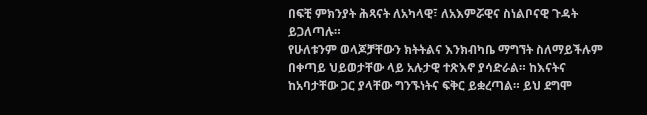በፍቺ ምክንያት ሕጻናት ለአካላዊ፣ ለአእምሯዊና ስነልቦናዊ ጉዳት ይጋለጣሉ።
የሁለቱንም ወላጆቻቸውን ክትትልና እንክብካቤ ማግኘት ስለማይችሉም በቀጣይ ህይወታቸው ላይ አሉታዊ ተጽእኖ ያሳድራል። ከእናትና ከአባታቸው ጋር ያላቸው ግንኙነትና ፍቅር ይቋረጣል። ይህ ደግሞ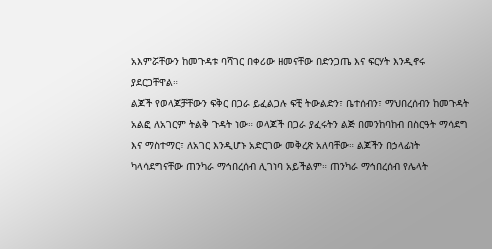አእምሯቸውን ከመጉዳቱ ባሻገር በቀሪው ዘመናቸው በድንጋጤ እና ፍርሃት እንዲኖሩ ያደርጋቸዋል።
ልጆች የወላጆቻቸውን ፍቅር በጋራ ይፈልጋሉ ፍቺ ትውልድን፣ ቤተሰብን፣ ማህበረሰብን ከመጉዳት አልፎ ለአገርም ትልቅ ጉዳት ነው። ወላጆች በጋራ ያፈሩትን ልጅ በመንከባከብ በስርዓት ማሳደግ እና ማስተማር፣ ለአገር እንዲሆኑ አድርገው መቅረጽ አለባቸው። ልጆችን በኃላፊነት ካላሳደግናቸው ጠንካራ ማኅበረሰብ ሊገነባ አይችልም። ጠንካራ ማኅበረሰብ የሌላት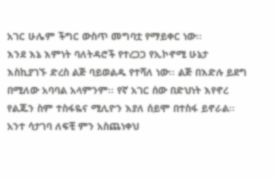አገር ሁሌም ችግር ውስጥ መግባቷ የማይቀር ነው፡፡
እንደ እኔ እምነት ባለትዳሮች የተረጋጋ የኢኮኖሚ ሁኔታ እስኪያገኙ ድረስ ልጅ ባይወልዱ የተሻለ ነው፡፡ ልጅ በእድሉ ይደግ በሚለው አባባል አላምንም፡፡ የኛ አገር ሰው በድህነት እየኖረ የልጁን ስም ተስፋዬና ሚሊዮን እያለ ሰይሞ በተስፋ ይኖራል፡፡
አንተ ሳታገባ ለፍቺ ምን አስጨነቀህ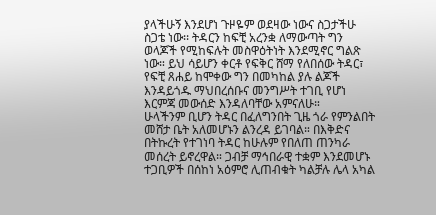ያላችሁኝ እንደሆነ ጉዞዬም ወደዛው ነውና ስጋታችሁ ስጋቴ ነው፡፡ ትዳርን ከፍቺ አረንቋ ለማውጣት ግን ወላጆች የሚከፍሉት መስዋዕትነት እንደሚኖር ግልጽ ነው። ይህ ሳይሆን ቀርቶ የፍቅር ሸማ የለበሰው ትዳር፣ የፍቺ ጸሐይ ከሞቀው ግን በመካከል ያሉ ልጆች እንዳይጎዱ ማህበረሰቡና መንግሥት ተገቢ የሆነ እርምጃ መውሰድ እንዳለባቸው አምናለሁ።
ሁላችንም ቢሆን ትዳር በፈለግንበት ጊዜ ጎራ የምንልበት መሸታ ቤት አለመሆኑን ልንረዳ ይገባል። በእቅድና በትኩረት የተገነባ ትዳር ከሁሉም የበለጠ ጠንካራ መሰረት ይኖረዋል። ጋብቻ ማኅበራዊ ተቋም እንደመሆኑ ተጋቢዎች በሰከነ አዕምሮ ሊጠብቁት ካልቻሉ ሌላ አካል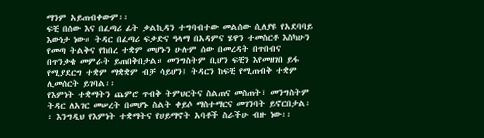ማንም አይጠብቀውም፡፡
ፍቺ በሰው እና በፈጣሪ ፊት ቃልኪዳን ተግባብተው መልሰው ሲለያዩ የአደባባይ እውነታ ነው። ትዳር በፈጣሪ ፍቃድና ዓላማ በአዳምና ሄዋን ተመስርቶ እስካሁን የመጣ ትልቅና የከበረ ተቋም መሆኑን ሁሉም ሰው በመረዳት በጥበብና በጥንቃቄ መምራት ይጠበቅበታል። መንግስትም ቢሆን ፍቺን እየመዘገበ ይፋ የሚያደርግ ተቋም ማቋቋም ብቻ ሳይሆን፤ ትዳርን ከፍቺ የሚጠብቅ ተቋም ሊመሰርት ይገባል፡፡
የእምነት ተቋማትን ጨምሮ ጥብቅ ትምህርትና ስልጠና መስጠት፣ መንግስትም ትዳር ለአገር መሠረት በመሆኑ ስልት ቀይሶ ማስተማርና መገንባት ይኖርበታል፡፡ እንግዲህ የእምነት ተቋማትና የሀይማኖት አባቶች ስራችሁ ብዙ ነው፡፡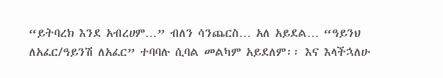“ይትባረክ እንደ አብረሀም…” ብለን ሳንጨርስ… አለ አይደል… “ዓይንህ ለአፈር/ዓይንሽ ለአፈር” ተባባሉ ሲባል መልካም አይደለም፡፡ እና እላችኋለሁ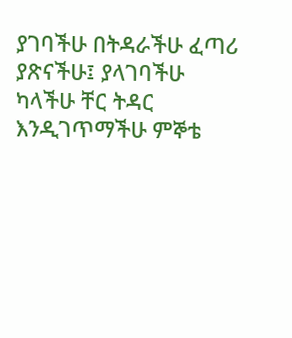ያገባችሁ በትዳራችሁ ፈጣሪ ያጽናችሁ፤ ያላገባችሁ ካላችሁ ቸር ትዳር እንዲገጥማችሁ ምኞቴ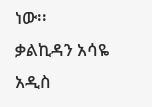ነው፡፡
ቃልኪዳን አሳዬ
አዲስ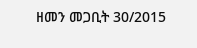ዘመን መጋቢት 30/2015